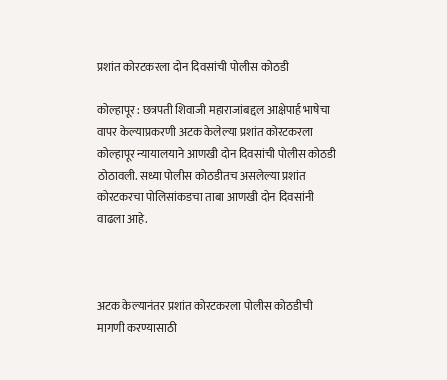प्रशांत कोरटकरला दोन दिवसांची पोलीस कोठडी

कोल्हापूर : छत्रपती शिवाजी महाराजांबद्दल आक्षेपार्ह भाषेचा वापर केल्याप्रकरणी अटक केलेल्या प्रशांत कोरटकरला कोल्हापूर न्यायालयाने आणखी दोन दिवसांची पोलीस कोठडी ठोठावली. सध्या पोलीस कोठडीतच असलेल्या प्रशांत कोरटकरचा पोलिसांकडचा ताबा आणखी दोन दिवसांनी वाढला आहे.



अटक केल्यानंतर प्रशांत कोरटकरला पोलीस कोठडीची मागणी करण्यासाठी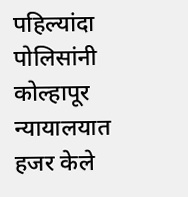पहिल्यांदा पोलिसांनी कोल्हापूर न्यायालयात हजर केले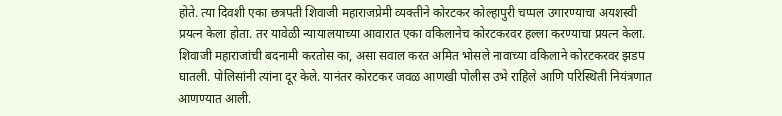होते. त्या दिवशी एका छत्रपती शिवाजी महाराजप्रेमी व्यक्तीने कोरटकर कोल्हापुरी चप्पल उगारण्याचा अयशस्वी प्रयत्न केला होता. तर यावेळी न्यायालयाच्या आवारात एका वकिलानेच कोरटकरवर हल्ला करण्याचा प्रयत्न केला. शिवाजी महाराजांची बदनामी करतोस का, असा सवाल करत अमित भोसले नावाच्या वकिलाने कोरटकरवर झडप घातली. पोलिसांनी त्यांना दूर केले. यानंतर कोरटकर जवळ आणखी पोलीस उभे राहिले आणि परिस्थिती नियंत्रणात आणण्यात आली.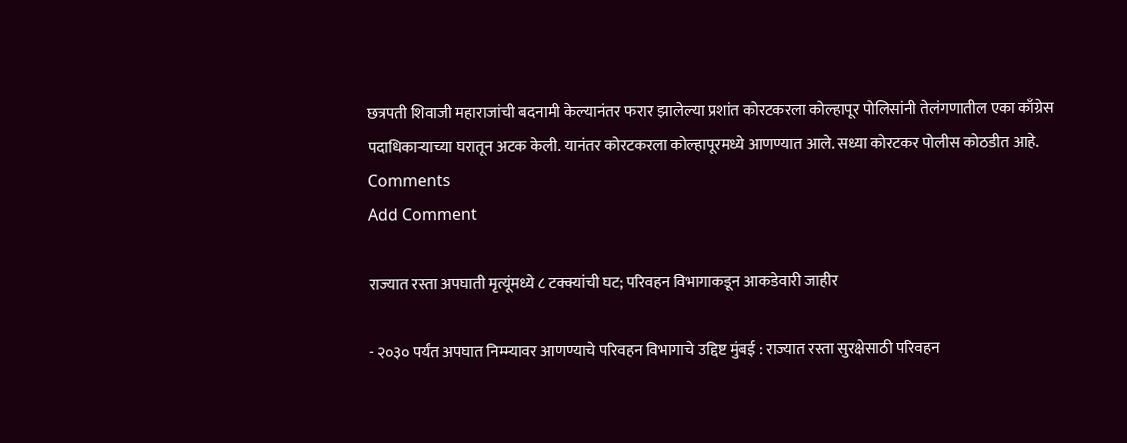छत्रपती शिवाजी महाराजांची बदनामी केल्यानंतर फरार झालेल्या प्रशांत कोरटकरला कोल्हापूर पोलिसांनी तेलंगणातील एका काँग्रेस पदाधिकार्‍याच्या घरातून अटक केली. यानंतर कोरटकरला कोल्हापूरमध्ये आणण्यात आले. सध्या कोरटकर पोलीस कोठडीत आहे.
Comments
Add Comment

राज्यात रस्ता अपघाती मृत्यूंमध्ये ८ टक्क्यांची घट; परिवहन विभागाकडून आकडेवारी जाहीर

- २०३० पर्यंत अपघात निम्म्यावर आणण्याचे परिवहन विभागाचे उद्दिष्ट मुंबई : राज्यात रस्ता सुरक्षेसाठी परिवहन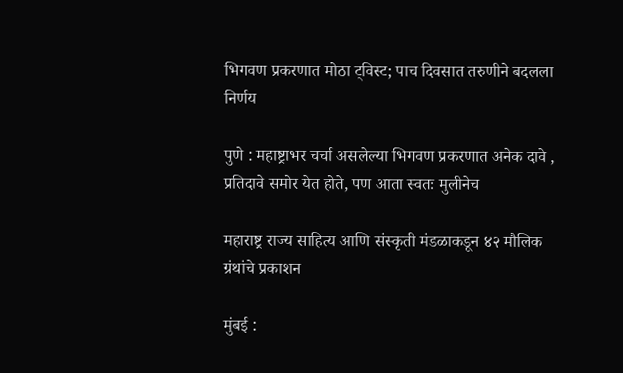भिगवण प्रकरणात मोठा ट्विस्ट; पाच दिवसात तरुणीने बदलला निर्णय

पुणे : महाष्ट्राभर चर्चा असलेल्या भिगवण प्रकरणात अनेक दावे , प्रतिदावे समोर येत होते, पण आता स्वतः मुलीनेच

महाराष्ट्र राज्य साहित्य आणि संस्कृती मंडळाकडून ४२ मौलिक ग्रंथांचे प्रकाशन

मुंबई :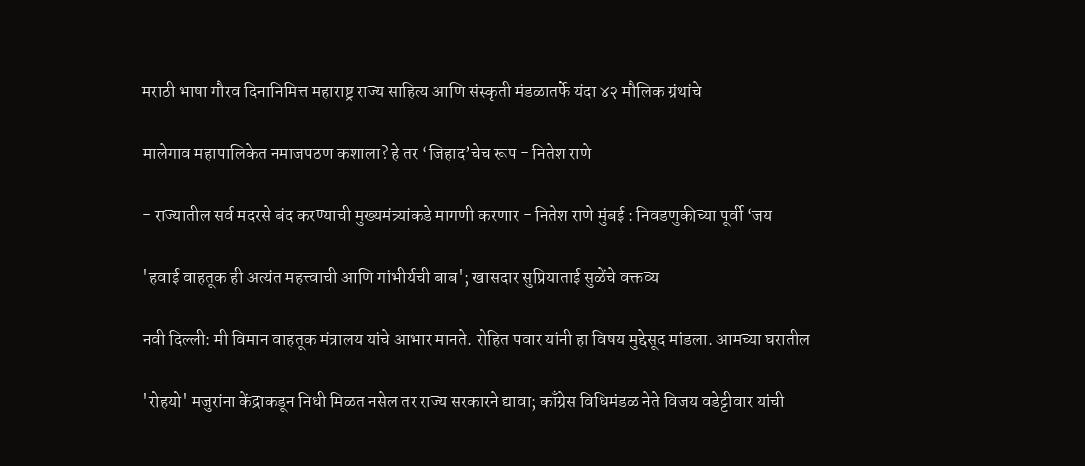मराठी भाषा गौरव दिनानिमित्त महाराष्ट्र राज्य साहित्य आणि संस्कृती मंडळातर्फे यंदा ४२ मौलिक ग्रंथांचे

मालेगाव महापालिकेत नमाजपठण कशाला? हे तर ‘जिहाद’चेच रूप - नितेश राणे

- राज्यातील सर्व मदरसे बंद करण्याची मुख्यमंत्र्यांकडे मागणी करणार - नितेश राणे मुंबई : निवडणुकीच्या पूर्वी ‘जय

'हवाई वाहतूक ही अत्यंत महत्त्वाची आणि गांभीर्यची बाब'; खासदार सुप्रियाताई सुळेंचे वक्तव्य

नवी दिल्ली: मी विमान वाहतूक मंत्रालय यांचे आभार मानते. रोहित पवार यांनी हा विषय मुद्देसूद मांडला. आमच्या घरातील

'रोहयो' मजुरांना केंद्राकडून निधी मिळत नसेल तर राज्य सरकारने द्यावा; काँग्रेस विधिमंडळ नेते विजय वडेट्टीवार यांची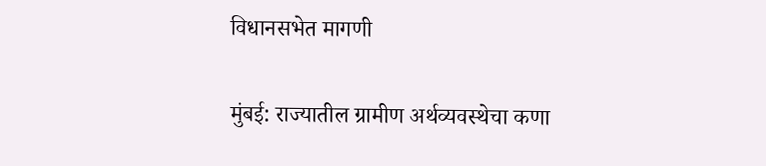विधानसभेत मागणी

मुंबई: राज्यातील ग्रामीण अर्थव्यवस्थेचा कणा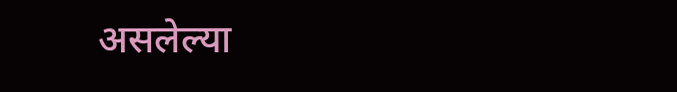असलेल्या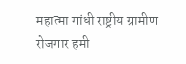महात्मा गांधी राष्ट्रीय ग्रामीण रोजगार हमी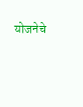योजनेचे